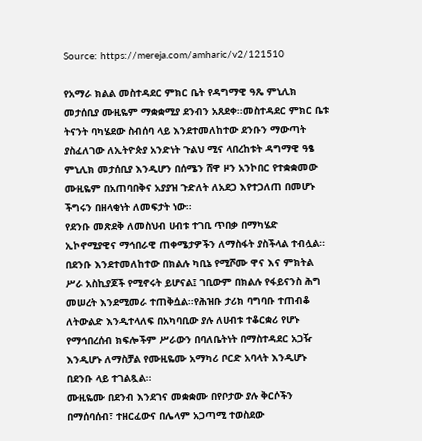Source: https://mereja.com/amharic/v2/121510

የአማራ ክልል መስተዳደር ምክር ቤት የዳግማዊ ዓጼ ምኒሊክ መታሰቢያ ሙዚዬም ማቋቋሚያ ደንብን አጸደቀ፡፡መስተዳደር ምክር ቤቱ ትናንት ባካሄደው ስብሰባ ላይ እንደተመለከተው ደንቡን ማውጣት ያስፈለገው ለኢትዮጵያ አንድነት ጉልህ ሚና ላበረከቱት ዳግማዊ ዓፄ ምኒሊክ መታሰቢያ እንዲሆን በሰሜን ሸዋ ዞን አንኮበር የተቋቋመው ሙዚዬም በአጠባበቅና አያያዝ ጉድለት ለአደጋ እየተጋለጠ በመሆኑ ችግሩን በዘላቂነት ለመፍታት ነው፡፡
የደንቡ መጽደቅ ለመስህብ ሀብቱ ተገቢ ጥበቃ በማካሄድ ኢኮኖሚያዊና ማኅበራዊ ጠቀሜታዎችን ለማስፋት ያስችላል ተብሏል፡፡በደንቡ እንደተመለከተው በክልሉ ካቢኔ የሚሾሙ ዋና እና ምክትል ሥራ አስኪያጆች የሚኖሩት ይሆናል፤ ገቢውም በክልሉ የፋይናንስ ሕግ መሠረት እንደሚመራ ተጠቅሷል፡፡የሕዝቡ ታሪክ ባግባቡ ተጠብቆ ለትውልድ እንዲተላለፍ በአካባቢው ያሉ ለሀብቱ ተቆርቋሪ የሆኑ የማኅበረሰብ ክፍሎችም ሥራውን በባለቤትነት በማስተዳደር አጋዥ እንዲሆኑ ለማስቻል የሙዚዬሙ አማካሪ ቦርድ አባላት እንዲሆኑ በደንቡ ላይ ተገልጿል፡፡
ሙዚዬሙ በደንብ እንደገና መቋቋሙ በየቦታው ያሉ ቅርሶችን በማሰባሰብ፣ ተዘርፈውና በሌላም አጋጣሚ ተወስደው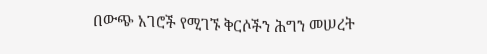በውጭ አገሮች የሚገኙ ቅርሶችን ሕግን መሠረት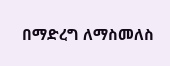በማድረግ ለማስመለስ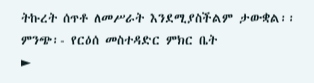ትኩረት ሰጥቶ ለመሥራት እንደሚያስችልም ታውቋል፡፡
ምንጭ፡- የርዕሰ መስተዳድር ምክር ቤት
►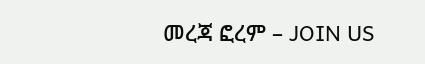መረጃ ፎረም – JOIN US